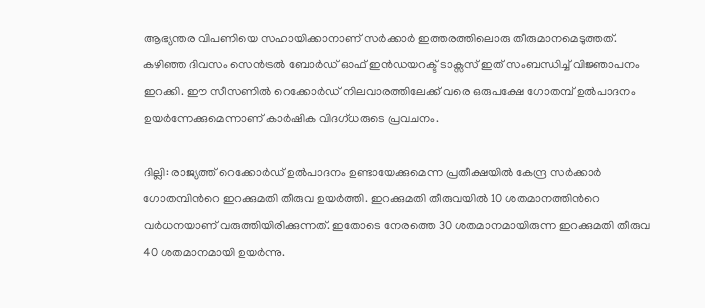ആഭ്യന്തര വിപണിയെ സഹായിക്കാനാണ് സര്‍ക്കാര്‍ ഇത്തരത്തിലൊരു തീരുമാനമെടുത്തത്. കഴിഞ്ഞ ദിവസം സെന്‍ട്രല്‍ ബോര്‍ഡ് ഓഫ് ഇന്‍ഡയറക്ട് ടാക്സസ് ഇത് സംബന്ധിച്ച് വിജ്ഞാപനം ഇറക്കി. ഈ സീസണില്‍ റെക്കോര്‍ഡ് നിലവാരത്തിലേക്ക് വരെ ഒരുപക്ഷേ ഗോതമ്പ് ഉല്‍പാദനം ഉയര്‍ന്നേക്കുമെന്നാണ് കാര്‍ഷിക വിദഗ്ധരുടെ പ്രവചനം.

ദില്ലി: രാജ്യത്ത് റെക്കോര്‍ഡ് ഉല്‍പാദനം ഉണ്ടായേക്കുമെന്ന പ്രതീക്ഷയില്‍ കേന്ദ്ര സര്‍ക്കാര്‍ ഗോതമ്പിന്‍റെ ഇറക്കുമതി തീരുവ ഉയര്‍ത്തി. ഇറക്കുമതി തീരുവയില്‍ 10 ശതമാനത്തിന്‍റെ വര്‍ധനയാണ് വരുത്തിയിരിക്കുന്നത്. ഇതോടെ നേരത്തെ 30 ശതമാനമായിരുന്ന ഇറക്കുമതി തീരുവ 40 ശതമാനമായി ഉയര്‍ന്നു.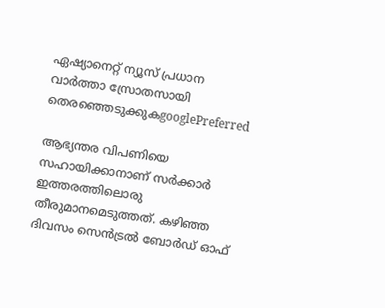ഏഷ്യാനെറ്റ് ന്യൂസ് പ്രധാന വാർത്താ സ്രോതസായി തെരഞ്ഞെടുക്കുകgooglePreferred

ആഭ്യന്തര വിപണിയെ സഹായിക്കാനാണ് സര്‍ക്കാര്‍ ഇത്തരത്തിലൊരു തീരുമാനമെടുത്തത്. കഴിഞ്ഞ ദിവസം സെന്‍ട്രല്‍ ബോര്‍ഡ് ഓഫ്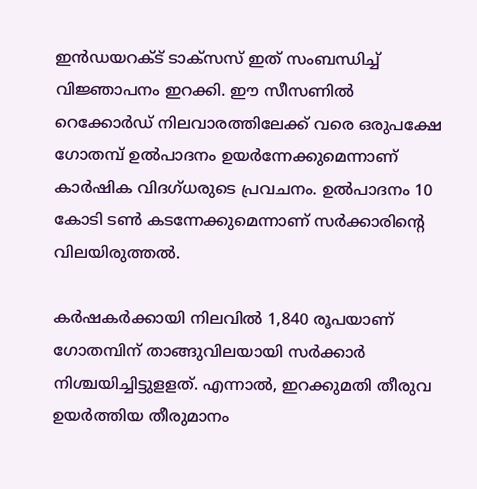ഇന്‍ഡയറക്ട് ടാക്സസ് ഇത് സംബന്ധിച്ച് വിജ്ഞാപനം ഇറക്കി. ഈ സീസണില്‍ റെക്കോര്‍ഡ് നിലവാരത്തിലേക്ക് വരെ ഒരുപക്ഷേ ഗോതമ്പ് ഉല്‍പാദനം ഉയര്‍ന്നേക്കുമെന്നാണ് കാര്‍ഷിക വിദഗ്ധരുടെ പ്രവചനം. ഉല്‍പാദനം 10 കോടി ടണ്‍ കടന്നേക്കുമെന്നാണ് സര്‍ക്കാരിന്‍റെ വിലയിരുത്തല്‍.

കര്‍ഷകര്‍ക്കായി നിലവില്‍ 1,840 രൂപയാണ് ഗോതമ്പിന് താങ്ങുവിലയായി സര്‍ക്കാര്‍ നിശ്ചയിച്ചിട്ടുളളത്. എന്നാല്‍, ഇറക്കുമതി തീരുവ ഉയര്‍ത്തിയ തീരുമാനം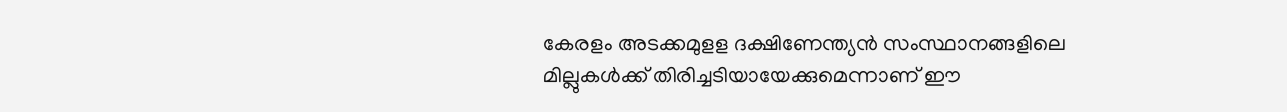കേരളം അടക്കമുളള ദക്ഷിണേന്ത്യന്‍ സംസ്ഥാനങ്ങളിലെ മില്ലുകള്‍ക്ക് തിരിച്ചടിയായേക്കുമെന്നാണ് ഈ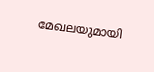മേഖലയുമായി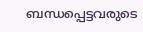ബന്ധപ്പെട്ടവരുടെ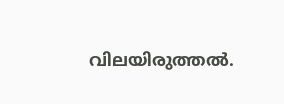വിലയിരുത്തല്‍.